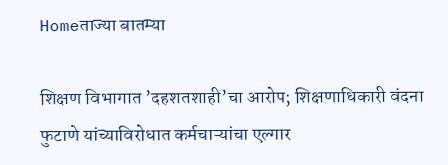Homeताज्या बातम्या

शिक्षण विभागात ’दहशतशाही’चा आरोप; शिक्षणाधिकारी वंदना फुटाणे यांच्याविरोधात कर्मचाऱ्यांचा एल्गार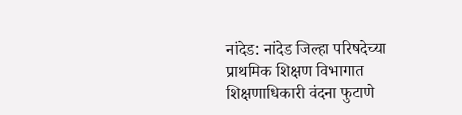नांदेड: नांदेड जिल्हा परिषदेच्या प्राथमिक शिक्षण विभागात शिक्षणाधिकारी वंदना फुटाणे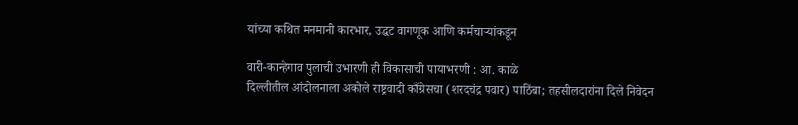यांच्या कथित मनमानी कारभार, उद्धट वागणूक आणि कर्मचाऱ्यांकडून

वारी-कान्हेगाव पुलाची उभारणी ही विकासाची पायाभरणी : आ. काळे
दिल्लीतील आंदोलनाला अकोले राष्ट्रवादी काँग्रेसचा (शरदचंद्र पवार) पाठिंबा; तहसीलदारांना दिले निवेदन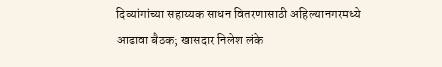दिव्यांगांच्या सहाय्यक साधन वितरणासाठी अहिल्यानगरमध्ये आढावा बैठक; खासदार निलेश लंके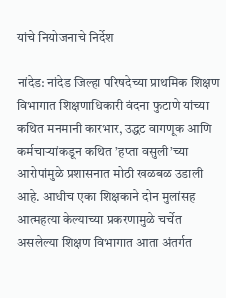यांचे नियोजनाचे निर्देश

नांदेड: नांदेड जिल्हा परिषदेच्या प्राथमिक शिक्षण विभागात शिक्षणाधिकारी वंदना फुटाणे यांच्या कथित मनमानी कारभार, उद्धट वागणूक आणि कर्मचाऱ्यांकडून कथित ’हप्ता वसुली’च्या आरोपांमुळे प्रशासनात मोठी खळबळ उडाली आहे. आधीच एका शिक्षकाने दोन मुलांसह आत्महत्या केल्याच्या प्रकरणामुळे चर्चेत असलेल्या शिक्षण विभागात आता अंतर्गत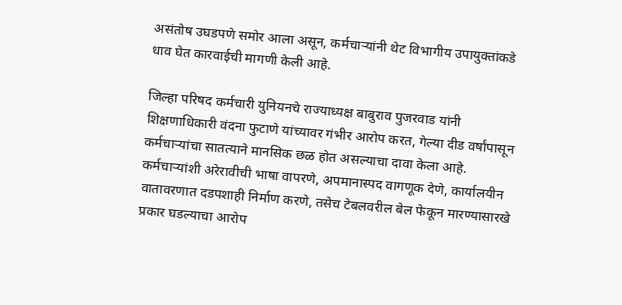असंतोष उघडपणे समोर आला असून, कर्मचाऱ्यांनी थेट विभागीय उपायुक्तांकडे धाव घेत कारवाईची मागणी केली आहे.

जिल्हा परिषद कर्मचारी युनियनचे राज्याध्यक्ष बाबुराव पुजरवाड यांनी शिक्षणाधिकारी वंदना फुटाणे यांच्यावर गंभीर आरोप करत, गेल्या दीड वर्षांपासून कर्मचाऱ्यांचा सातत्याने मानसिक छळ होत असल्याचा दावा केला आहे. कर्मचाऱ्यांशी अरेरावीची भाषा वापरणे, अपमानास्पद वागणूक देणे, कार्यालयीन वातावरणात दडपशाही निर्माण करणे, तसेच टेबलवरील बेल फेकून मारण्यासारखे प्रकार घडल्याचा आरोप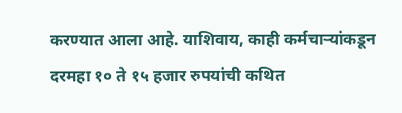करण्यात आला आहे. याशिवाय, काही कर्मचाऱ्यांकडून दरमहा १० ते १५ हजार रुपयांची कथित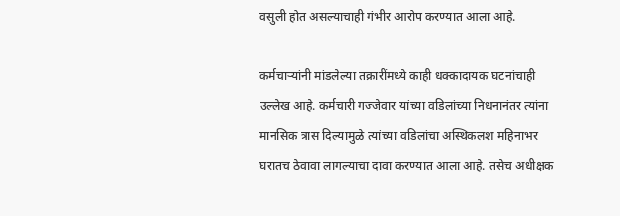वसुली होत असल्याचाही गंभीर आरोप करण्यात आला आहे.

कर्मचाऱ्यांनी मांडलेल्या तक्रारींमध्ये काही धक्कादायक घटनांचाही उल्लेख आहे. कर्मचारी गज्जेवार यांच्या वडिलांच्या निधनानंतर त्यांना मानसिक त्रास दिल्यामुळे त्यांच्या वडिलांचा अस्थिकलश महिनाभर घरातच ठेवावा लागल्याचा दावा करण्यात आला आहे. तसेच अधीक्षक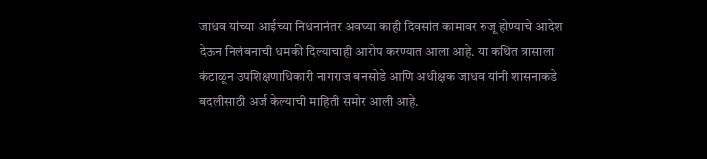जाधव यांच्या आईच्या निधनानंतर अवघ्या काही दिवसांत कामावर रुजू होण्याचे आदेश देऊन निलंबनाची धमकी दिल्याचाही आरोप करण्यात आला आहे. या कथित त्रासाला कंटाळून उपशिक्षणाधिकारी नागराज बनसोडे आणि अधीक्षक जाधव यांनी शासनाकडे बदलीसाठी अर्ज केल्याची माहिती समोर आली आहे.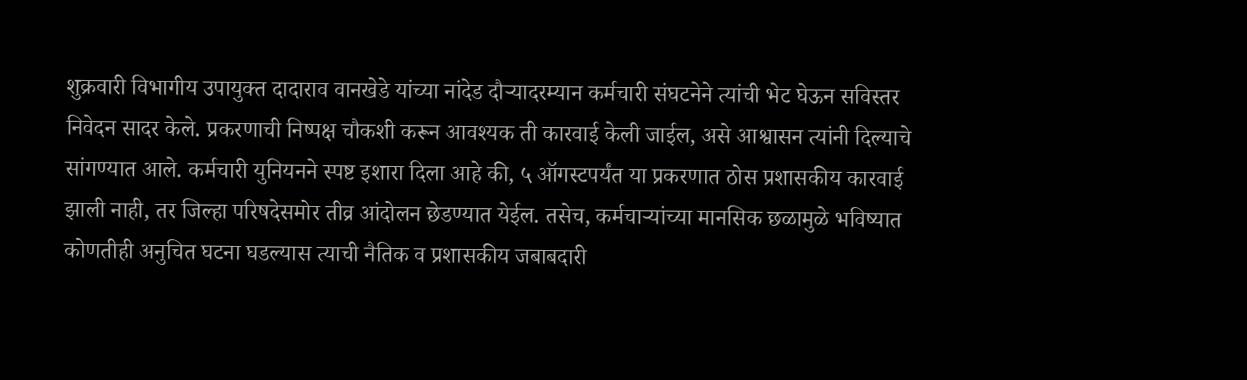शुक्रवारी विभागीय उपायुक्त दादाराव वानखेडे यांच्या नांदेड दौऱ्यादरम्यान कर्मचारी संघटनेने त्यांची भेट घेऊन सविस्तर निवेदन सादर केले. प्रकरणाची निष्पक्ष चौकशी करून आवश्यक ती कारवाई केली जाईल, असे आश्वासन त्यांनी दिल्याचे सांगण्यात आले. कर्मचारी युनियनने स्पष्ट इशारा दिला आहे की, ५ ऑगस्टपर्यंत या प्रकरणात ठोस प्रशासकीय कारवाई झाली नाही, तर जिल्हा परिषदेसमोर तीव्र आंदोलन छेडण्यात येईल. तसेच, कर्मचाऱ्यांच्या मानसिक छळामुळे भविष्यात कोणतीही अनुचित घटना घडल्यास त्याची नैतिक व प्रशासकीय जबाबदारी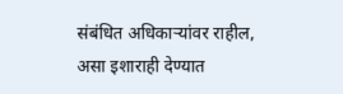संबंधित अधिकाऱ्यांवर राहील, असा इशाराही देण्यात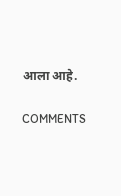आला आहे.

COMMENTS